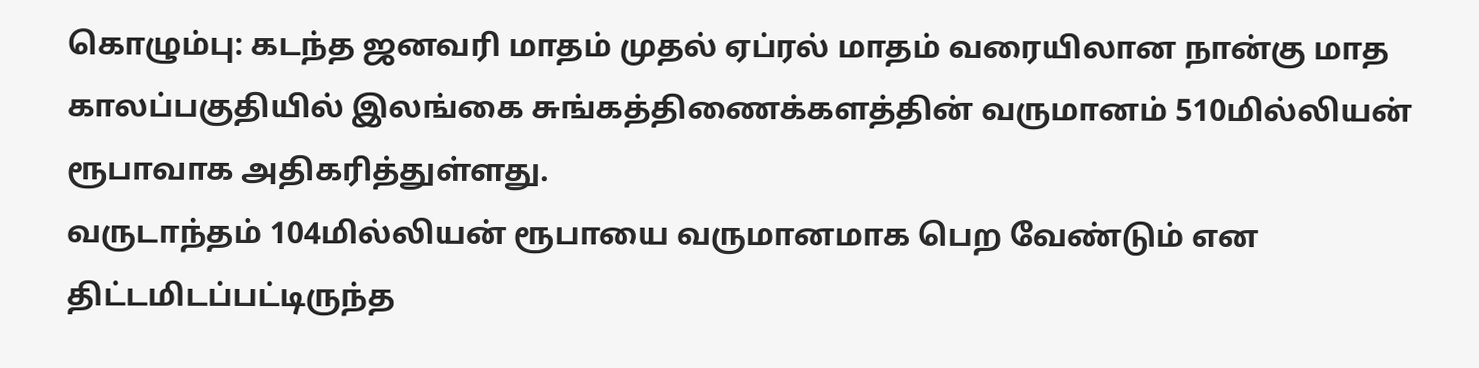கொழும்பு: கடந்த ஜனவரி மாதம் முதல் ஏப்ரல் மாதம் வரையிலான நான்கு மாத காலப்பகுதியில் இலங்கை சுங்கத்திணைக்களத்தின் வருமானம் 510மில்லியன் ரூபாவாக அதிகரித்துள்ளது.
வருடாந்தம் 104மில்லியன் ரூபாயை வருமானமாக பெற வேண்டும் என திட்டமிடப்பட்டிருந்த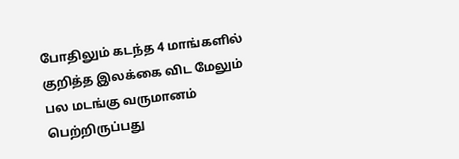போதிலும் கடந்த 4 மாங்களில் குறித்த இலக்கை விட மேலும் பல மடங்கு வருமானம் பெற்றிருப்பது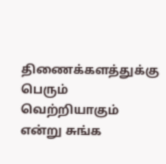திணைக்களத்துக்கு பெரும் வெற்றியாகும் என்று சுங்க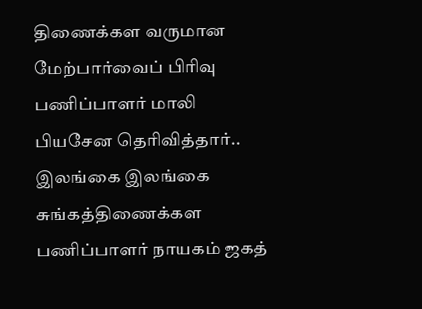திணைக்கள வருமான மேற்பார்வைப் பிரிவு பணிப்பாளர் மாலி பியசேன தெரிவித்தார்..
இலங்கை இலங்கை சுங்கத்திணைக்கள பணிப்பாளர் நாயகம் ஜகத்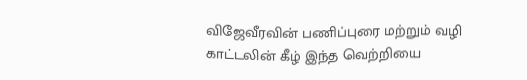விஜேவீரவின் பணிப்புரை மற்றும் வழி காட்டலின் கீழ் இந்த வெற்றியை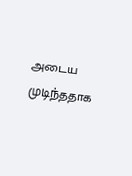அடைய முடிந்ததாக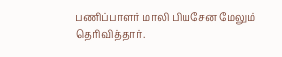பணிப்பாளர் மாலி பியசேன மேலும் தெரிவித்தார்.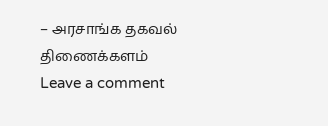– அரசாங்க தகவல் திணைக்களம்
Leave a comment